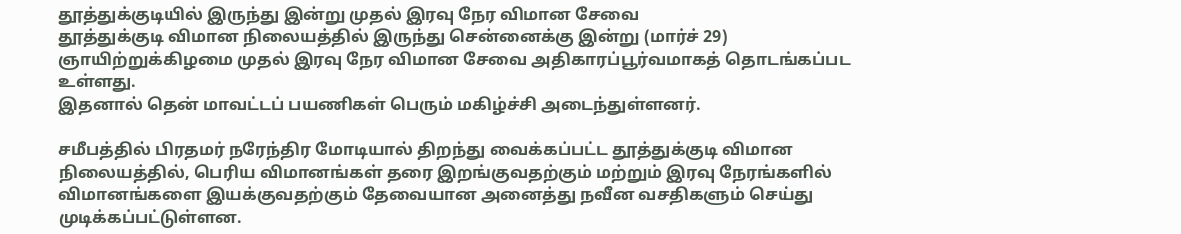தூத்துக்குடியில் இருந்து இன்று முதல் இரவு நேர விமான சேவை
தூத்துக்குடி விமான நிலையத்தில் இருந்து சென்னைக்கு இன்று (மார்ச் 29) ஞாயிற்றுக்கிழமை முதல் இரவு நேர விமான சேவை அதிகாரப்பூர்வமாகத் தொடங்கப்பட உள்ளது.
இதனால் தென் மாவட்டப் பயணிகள் பெரும் மகிழ்ச்சி அடைந்துள்ளனர்.

சமீபத்தில் பிரதமர் நரேந்திர மோடியால் திறந்து வைக்கப்பட்ட தூத்துக்குடி விமான நிலையத்தில், பெரிய விமானங்கள் தரை இறங்குவதற்கும் மற்றும் இரவு நேரங்களில் விமானங்களை இயக்குவதற்கும் தேவையான அனைத்து நவீன வசதிகளும் செய்து முடிக்கப்பட்டுள்ளன.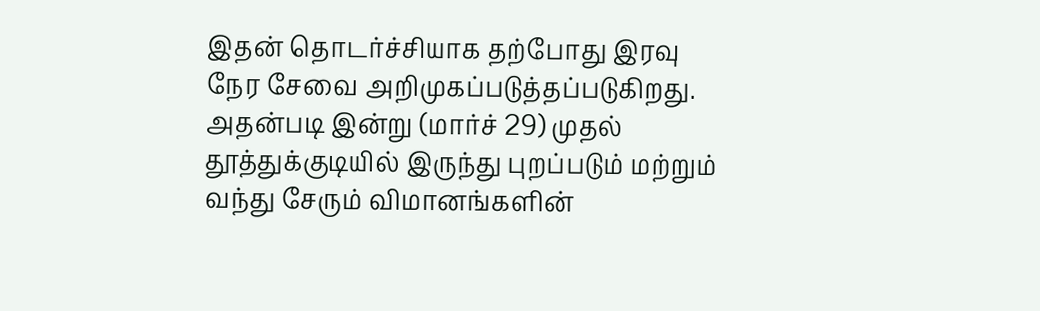இதன் தொடர்ச்சியாக தற்போது இரவு நேர சேவை அறிமுகப்படுத்தப்படுகிறது.
அதன்படி இன்று (மார்ச் 29) முதல் தூத்துக்குடியில் இருந்து புறப்படும் மற்றும் வந்து சேரும் விமானங்களின்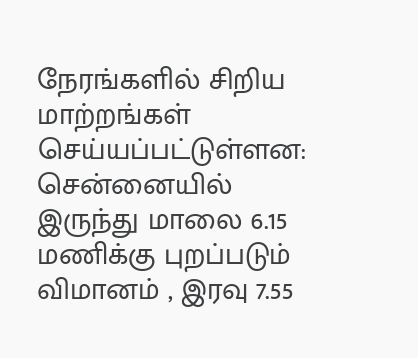நேரங்களில் சிறிய மாற்றங்கள் செய்யப்பட்டுள்ளன:
சென்னையில் இருந்து மாலை 6.15 மணிக்கு புறப்படும் விமானம் , இரவு 7.55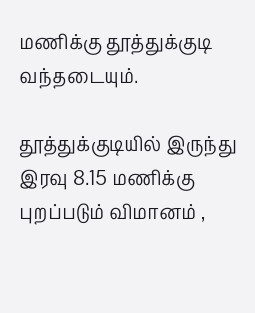மணிக்கு தூத்துக்குடி வந்தடையும்.

தூத்துக்குடியில் இருந்து இரவு 8.15 மணிக்கு புறப்படும் விமானம் ,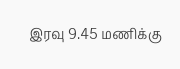இரவு 9.45 மணிக்கு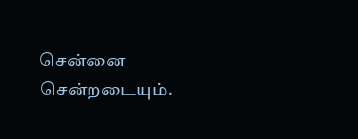சென்னை சென்றடையும்.